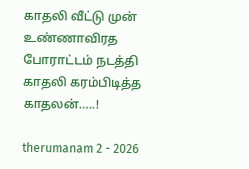காதலி வீட்டு முன் உண்ணாவிரத போராட்டம் நடத்தி காதலி கரம்பிடித்த காதலன்…..!

therumanam 2 - 2026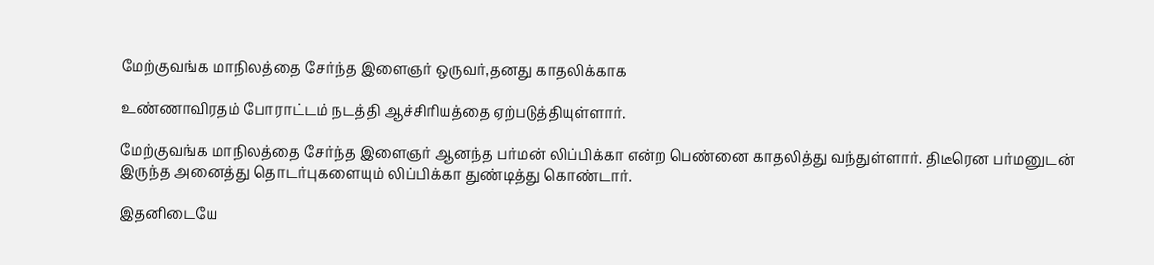மேற்குவங்க மாநிலத்தை சேர்ந்த இளைஞர் ஒருவர்,தனது காதலிக்காக

உண்ணாவிரதம் போராட்டம் நடத்தி ஆச்சிரியத்தை ஏற்படுத்தியுள்ளார்.

மேற்குவங்க மாநிலத்தை சேர்ந்த இளைஞர் ஆனந்த பர்மன் லிப்பிக்கா என்ற பெண்னை காதலித்து வந்துள்ளார். திடீரென பர்மனுடன் இருந்த அனைத்து தொடர்புகளையும் லிப்பிக்கா துண்டித்து கொண்டார்.

இதனிடையே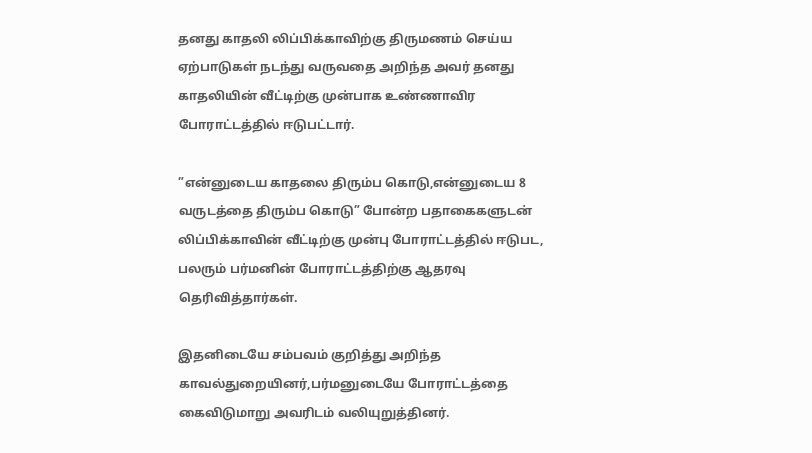தனது காதலி லிப்பிக்காவிற்கு திருமணம் செய்ய ஏற்பாடுகள் நடந்து வருவதை அறிந்த அவர் தனது காதலியின் வீட்டிற்கு முன்பாக உண்ணாவிர போராட்டத்தில் ஈடுபட்டார்.

”என்னுடைய காதலை திரும்ப கொடு,என்னுடைய 8 வருடத்தை திரும்ப கொடு” போன்ற பதாகைகளுடன் லிப்பிக்காவின் வீட்டிற்கு முன்பு போராட்டத்தில் ஈடுபட, பலரும் பர்மனின் போராட்டத்திற்கு ஆதரவு தெரிவித்தார்கள்.

இதனிடையே சம்பவம் குறித்து அறிந்த காவல்துறையினர்,பர்மனுடையே போராட்டத்தை கைவிடுமாறு அவரிடம் வலியுறுத்தினர்.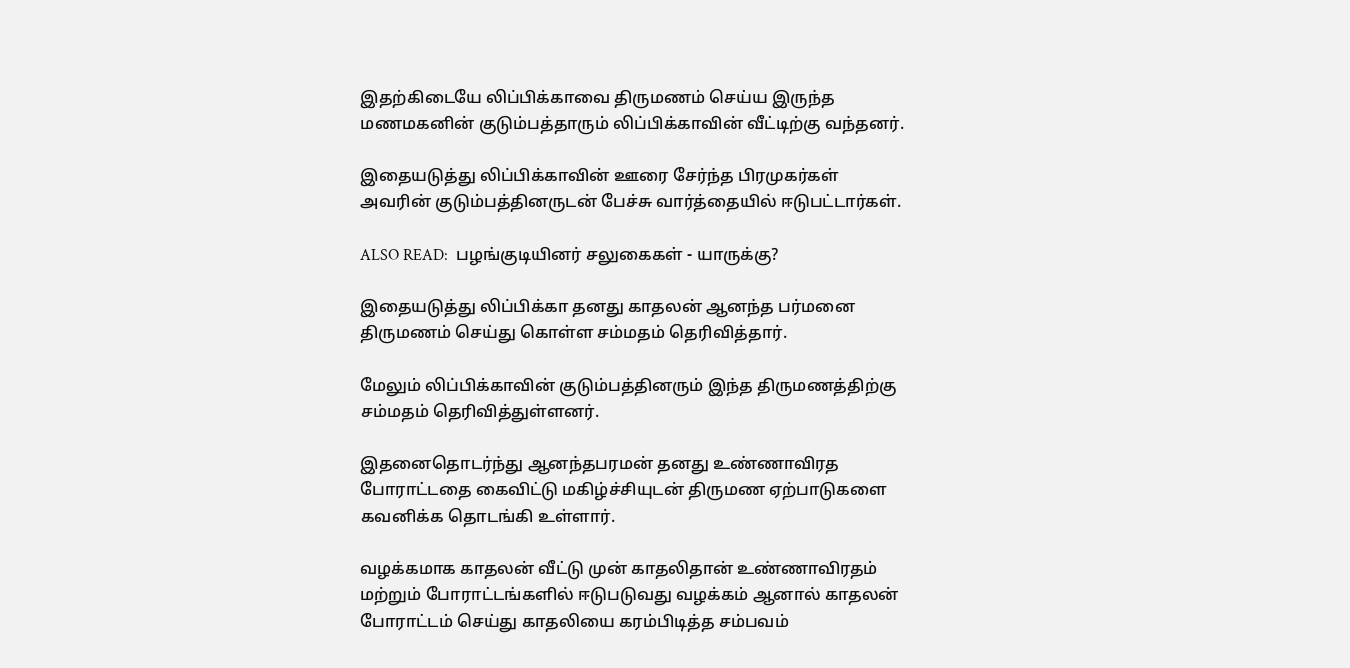இதற்கிடையே லிப்பிக்காவை திருமணம் செய்ய இருந்த மணமகனின் குடும்பத்தாரும் லிப்பிக்காவின் வீட்டிற்கு வந்தனர்.

இதையடுத்து லிப்பிக்காவின் ஊரை சேர்ந்த பிரமுகர்கள் அவரின் குடும்பத்தினருடன் பேச்சு வார்த்தையில் ஈடுபட்டார்கள்.

ALSO READ:  பழங்குடியினர் சலுகைகள் - யாருக்கு?

இதையடுத்து லிப்பிக்கா தனது காதலன் ஆனந்த பர்மனை திருமணம் செய்து கொள்ள சம்மதம் தெரிவித்தார்.

மேலும் லிப்பிக்காவின் குடும்பத்தினரும் இந்த திருமணத்திற்கு சம்மதம் தெரிவித்துள்ளனர்.

இதனைதொடர்ந்து ஆனந்தபரமன் தனது உண்ணாவிரத போராட்டதை கைவிட்டு மகிழ்ச்சியுடன் திருமண ஏற்பாடுகளை கவனிக்க தொடங்கி உள்ளார்.

வழக்கமாக காதலன் வீட்டு முன் காதலிதான் உண்ணாவிரதம் மற்றும் போராட்டங்களில் ஈடுபடுவது வழக்கம் ஆனால் காதலன் போராட்டம் செய்து காதலியை கரம்பிடித்த சம்பவம்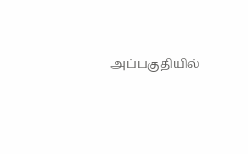அப்பகுதியில்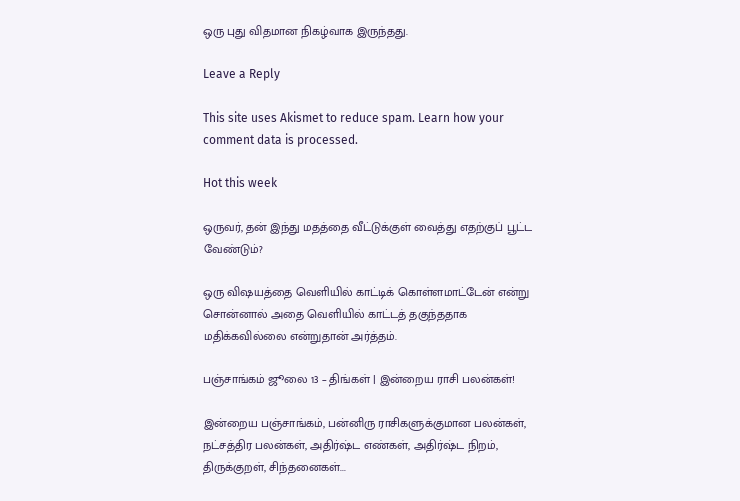ஒரு புது விதமான நிகழ்வாக இருந்தது.

Leave a Reply

This site uses Akismet to reduce spam. Learn how your comment data is processed.

Hot this week

ஒருவர், தன் இந்து மதத்தை வீட்டுக்குள் வைத்து எதற்குப் பூட்ட வேண்டும்?

ஒரு விஷயத்தை வெளியில் காட்டிக் கொள்ளமாட்டேன் என்று சொன்னால் அதை வெளியில் காட்டத் தகுந்ததாக மதிக்கவில்லை என்றுதான் அர்த்தம்.

பஞ்சாங்கம் ஜூலை 13 – திங்கள் | இன்றைய ராசி பலன்கள்!

இன்றைய பஞ்சாங்கம், பன்னிரு ராசிகளுக்குமான பலன்கள், நட்சத்திர பலன்கள், அதிர்ஷ்ட எண்கள், அதிர்ஷ்ட நிறம், திருக்குறள், சிந்தனைகள்...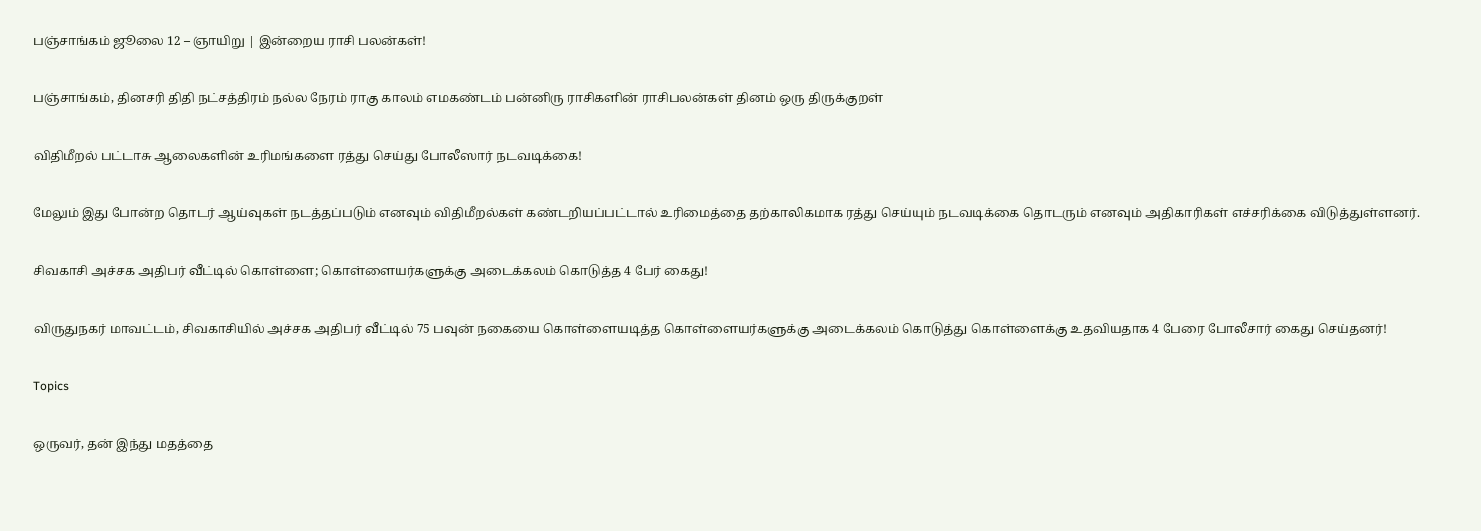பஞ்சாங்கம் ஜூலை 12 – ஞாயிறு | இன்றைய ராசி பலன்கள்!

பஞ்சாங்கம், தினசரி திதி நட்சத்திரம் நல்ல நேரம் ராகு காலம் எமகண்டம் பன்னிரு ராசிகளின் ராசிபலன்கள் தினம் ஒரு திருக்குறள்

விதிமீறல் பட்டாசு ஆலைகளின் உரிமங்களை ரத்து செய்து போலீஸார் நடவடிக்கை!

மேலும் இது போன்ற தொடர் ஆய்வுகள் நடத்தப்படும் எனவும் விதிமீறல்கள் கண்டறியப்பட்டால் உரிமைத்தை தற்காலிகமாக ரத்து செய்யும் நடவடிக்கை தொடரும் எனவும் அதிகாரிகள் எச்சரிக்கை விடுத்துள்ளனர்.

சிவகாசி அச்சக அதிபர் வீட்டில் கொள்ளை; கொள்ளையர்களுக்கு அடைக்கலம் கொடுத்த 4 பேர் கைது!

விருதுநகர் மாவட்டம், சிவகாசியில் அச்சக அதிபர் வீட்டில் 75 பவுன் நகையை கொள்ளையடித்த கொள்ளையர்களுக்கு அடைக்கலம் கொடுத்து கொள்ளைக்கு உதவியதாக 4 பேரை போலீசார் கைது செய்தனர்!

Topics

ஒருவர், தன் இந்து மதத்தை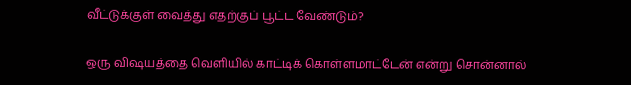வீட்டுக்குள் வைத்து எதற்குப் பூட்ட வேண்டும்?

ஒரு விஷயத்தை வெளியில் காட்டிக் கொள்ளமாட்டேன் என்று சொன்னால்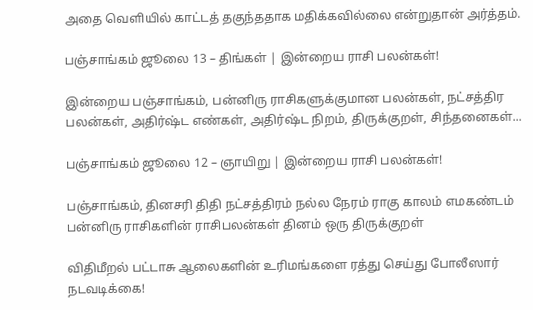அதை வெளியில் காட்டத் தகுந்ததாக மதிக்கவில்லை என்றுதான் அர்த்தம்.

பஞ்சாங்கம் ஜூலை 13 – திங்கள் | இன்றைய ராசி பலன்கள்!

இன்றைய பஞ்சாங்கம், பன்னிரு ராசிகளுக்குமான பலன்கள், நட்சத்திர பலன்கள், அதிர்ஷ்ட எண்கள், அதிர்ஷ்ட நிறம், திருக்குறள், சிந்தனைகள்...

பஞ்சாங்கம் ஜூலை 12 – ஞாயிறு | இன்றைய ராசி பலன்கள்!

பஞ்சாங்கம், தினசரி திதி நட்சத்திரம் நல்ல நேரம் ராகு காலம் எமகண்டம் பன்னிரு ராசிகளின் ராசிபலன்கள் தினம் ஒரு திருக்குறள்

விதிமீறல் பட்டாசு ஆலைகளின் உரிமங்களை ரத்து செய்து போலீஸார் நடவடிக்கை!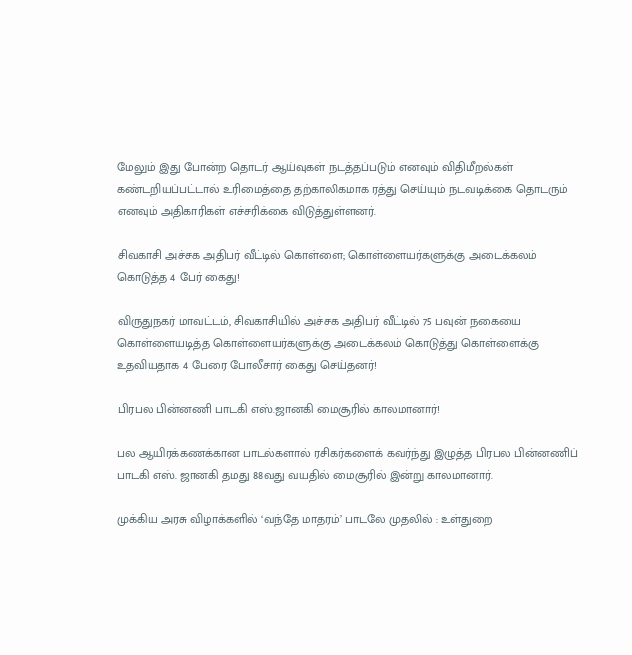மேலும் இது போன்ற தொடர் ஆய்வுகள் நடத்தப்படும் எனவும் விதிமீறல்கள் கண்டறியப்பட்டால் உரிமைத்தை தற்காலிகமாக ரத்து செய்யும் நடவடிக்கை தொடரும் எனவும் அதிகாரிகள் எச்சரிக்கை விடுத்துள்ளனர்.

சிவகாசி அச்சக அதிபர் வீட்டில் கொள்ளை; கொள்ளையர்களுக்கு அடைக்கலம் கொடுத்த 4 பேர் கைது!

விருதுநகர் மாவட்டம், சிவகாசியில் அச்சக அதிபர் வீட்டில் 75 பவுன் நகையை கொள்ளையடித்த கொள்ளையர்களுக்கு அடைக்கலம் கொடுத்து கொள்ளைக்கு உதவியதாக 4 பேரை போலீசார் கைது செய்தனர்!

பிரபல பின்னணி பாடகி எஸ்.ஜானகி மைசூரில் காலமானார்!

பல ஆயிரக்கணக்கான பாடல்களால் ரசிகர்களைக் கவர்ந்து இழுத்த பிரபல பின்னணிப் பாடகி எஸ். ஜானகி தமது 88வது வயதில் மைசூரில் இன்று காலமானார்.

முக்கிய அரசு விழாக்களில் ‘வந்தே மாதரம்’ பாடலே முதலில் : உள்துறை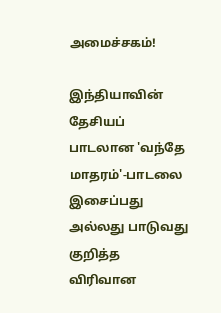அமைச்சகம்!

இந்தியாவின் தேசியப் பாடலான 'வந்தே மாதரம்'-பாடலை இசைப்பது அல்லது பாடுவது குறித்த விரிவான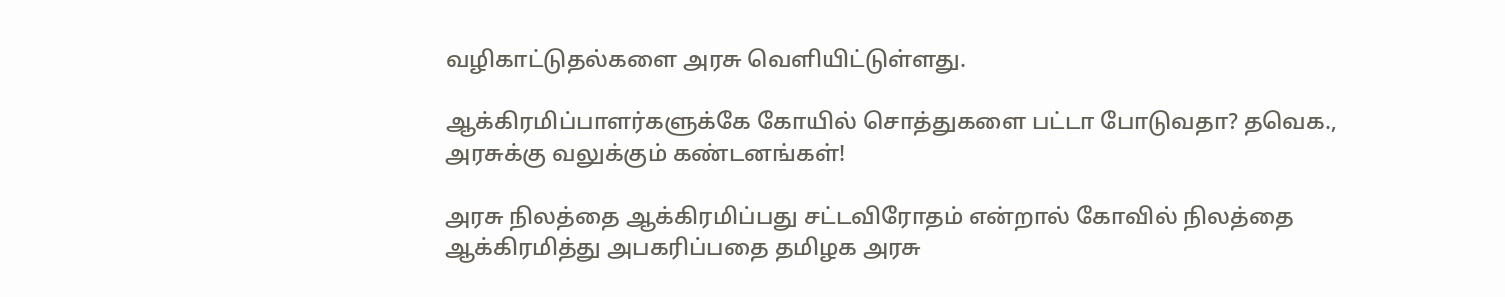வழிகாட்டுதல்களை அரசு வெளியிட்டுள்ளது.

ஆக்கிரமிப்பாளர்களுக்கே கோயில் சொத்துகளை பட்டா போடுவதா? தவெக., அரசுக்கு வலுக்கும் கண்டனங்கள்!

அரசு நிலத்தை ஆக்கிரமிப்பது சட்டவிரோதம் என்றால் கோவில் நிலத்தை ஆக்கிரமித்து அபகரிப்பதை தமிழக அரசு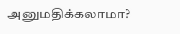அனுமதிக்கலாமா?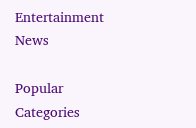Entertainment News

Popular Categories